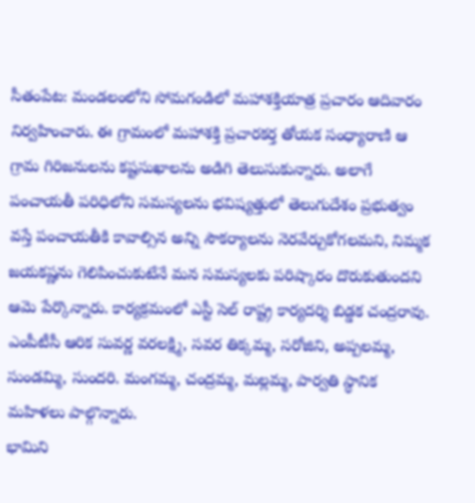సీతంపేట: మండలంలోని సోమగండిలో మహాశక్తియాత్ర ప్రచారం ఆదివారం నిర్వహించారు. ఈ గ్రామంలో మహాశక్తి ప్రచారకర్త తోయక సంధ్యారాణి ఆ గ్రామ గిరిజనులను కష్టసుఖాలను అడిగి తెలుసుకున్నారు. అలాగే పంచాయతీ పరిధిలోని సమస్యలను భవిష్యత్తులో తెలుగుదేశం ప్రభుత్వం వస్తే పంచాయతీకి కావాల్సిన అన్ని సౌకర్యాలను నెరవేర్చుకోగలమని, నిమ్మక జయకష్ణను గెలిపించుకుటేనే మన సమస్యలకు పరిష్కారం దొరుకుతుందని ఆమె పేర్కొన్నారు. కార్యక్రమంలో ఎస్టీ సెల్ రాష్ట్ర కార్యదర్శి బిడ్డక చంద్రరావు. ఎంపీటీసీ ఆరిక సువర్ణ వరలక్ష్మి, సవర తిక్కమ్మ, సరోజిని, అప్పలమ్మ, సుండమ్మి, సుందరి. మంగమ్మ, చంద్రమ్మ, మల్లమ్మ, పార్వతి స్థానిక మహిళలు పాల్గొన్నారు.
భామిని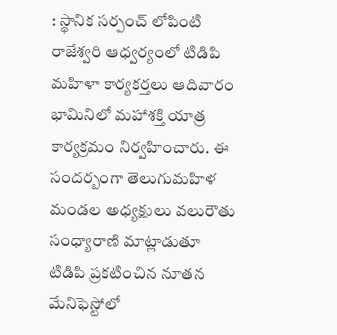: స్థానిక సర్పంచ్ లోపింటి రాజేశ్వరి ఆధ్వర్యంలో టిడిపి మహిళా కార్యకర్తలు ఆదివారం భామినిలో మహాశక్తి యాత్ర కార్యక్రమం నిర్వహించారు. ఈ సందర్బంగా తెలుగుమహిళ మండల అధ్యక్షులు వలురౌతు సంధ్యారాణి మాట్లాడుతూ టిడిపి ప్రకటించిన నూతన మేనిఫెస్టోలో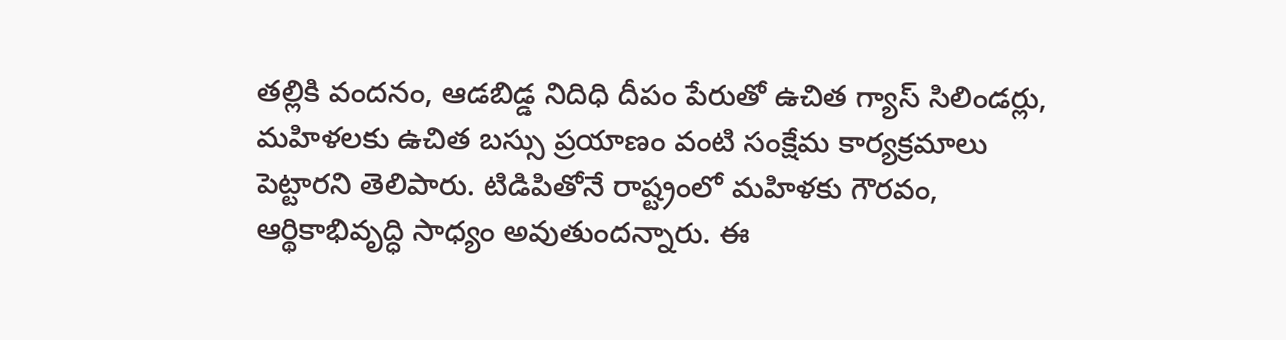తల్లికి వందనం, ఆడబిడ్డ నిదిధి దీపం పేరుతో ఉచిత గ్యాస్ సిలిండర్లు, మహిళలకు ఉచిత బస్సు ప్రయాణం వంటి సంక్షేమ కార్యక్రమాలు పెట్టారని తెలిపారు. టిడిపితోనే రాష్ట్రంలో మహిళకు గౌరవం, ఆర్థికాభివృద్ధి సాధ్యం అవుతుందన్నారు. ఈ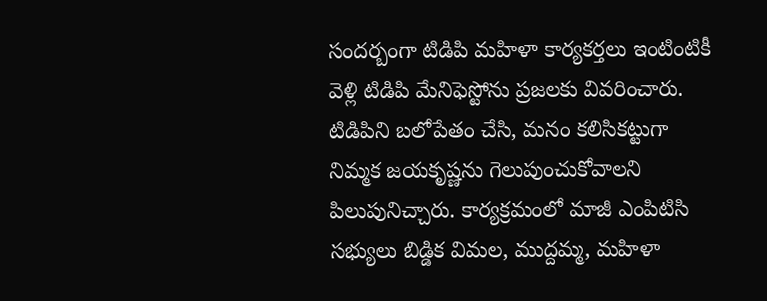సందర్బంగా టిడిపి మహిళా కార్యకర్తలు ఇంటింటికీ వెళ్లి టిడిపి మేనిఫెస్టోను ప్రజలకు వివరించారు. టిడిపిని బలోపేతం చేసి, మనం కలిసికట్టుగా నిమ్మక జయకృష్ణను గెలుపుంచుకోవాలని పిలుపునిచ్చారు. కార్యక్రమంలో మాజీ ఎంపిటిసి సభ్యులు బిడ్డిక విమల, ముద్దమ్మ, మహిళా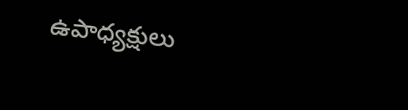ఉపాధ్యక్షులు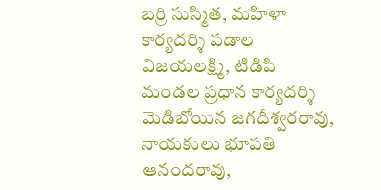బర్రి సుస్మిత, మహిళా కార్యదర్శి పడాల విజయలక్ష్మి, టిడిపి మండల ప్రధాన కార్యదర్శి మెడిబోయిన జగదీశ్వరరావు, నాయకులు భూపతి ఆనందరావు,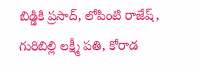బిడ్డికి ప్రసాద్, లోపింటి రాజేష్, గురిబిల్లి లక్ష్మీ పతి, కోరాడ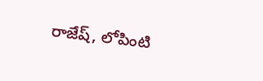రాజేష్, లోపింటి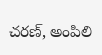చరణ్, అంపిలి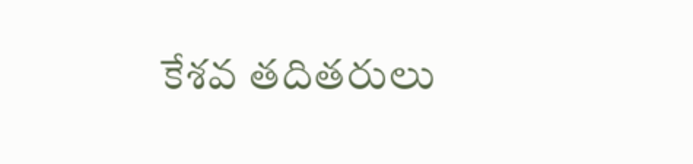కేశవ తదితరులు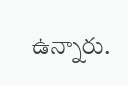ఉన్నారు.